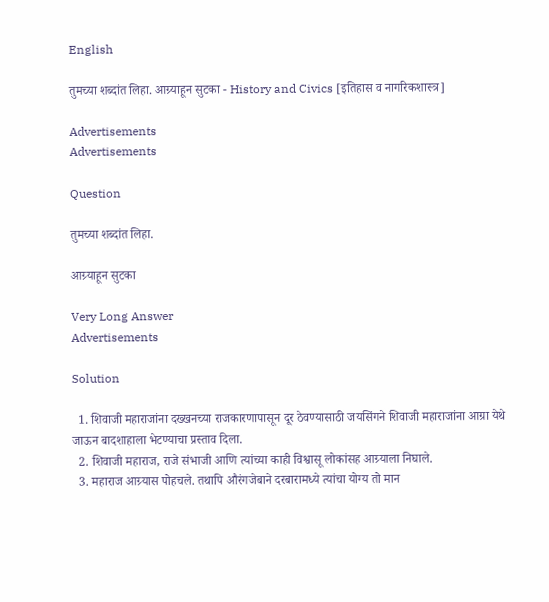English

तुमच्या शब्दांत लिहा. आग्र्याहून सुटका - History and Civics [इतिहास व नागरिकशास्त्र]

Advertisements
Advertisements

Question

तुमच्या शब्दांत लिहा.

आग्र्याहून सुटका

Very Long Answer
Advertisements

Solution

  1. शिवाजी महाराजांना दख्खनच्या राजकारणापासून दूर ठेवण्यासाठी जयसिंगने शिवाजी महाराजांना आग्रा येथे जाऊन बादशाहाला भेटण्याचा प्रस्ताव दिला.
  2. शिवाजी महाराज, राजे संभाजी आणि त्यांच्या काही विश्वासू लोकांसह आग्र्याला निघाले.
  3. महाराज आग्र्यास पोहचले. तथापि औरंगजेबाने दरबारामध्ये त्यांचा योग्य तो मान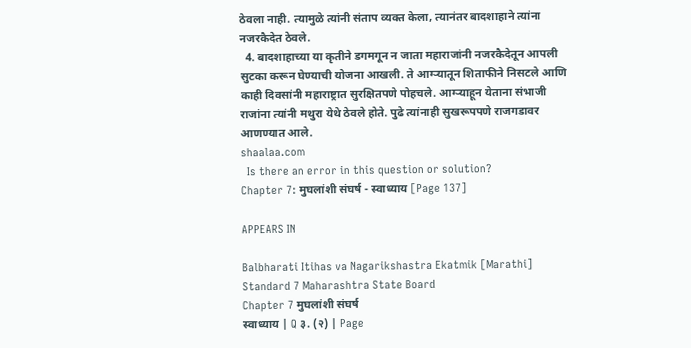ठेवला नाही. त्यामुळे त्यांनी संताप व्यक्त केला, त्यानंतर बादशाहाने त्यांना नजरकैदेत ठेवले.
  4. बादशाहाच्या या कृतीने डगमगून न जाता महाराजांनी नजरकैदेतून आपली सुटका करून घेण्याची योजना आखली. ते आग्ऱ्यातून शिताफीने निसटले आणि काही दिवसांनी महाराष्ट्रात सुरक्षितपणे पोहचले. आग्ऱ्याहून येताना संभाजी राजांना त्यांनी मथुरा येथे ठेवले होते. पुढे त्यांनाही सुखरूपपणे राजगडावर आणण्यात आले.
shaalaa.com
  Is there an error in this question or solution?
Chapter 7: मुघलांशी संघर्ष - स्वाध्याय [Page 137]

APPEARS IN

Balbharati Itihas va Nagarikshastra Ekatmik [Marathi] Standard 7 Maharashtra State Board
Chapter 7 मुघलांशी संघर्ष
स्वाध्याय | Q ३. (२) | Page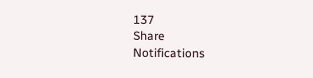137
Share
Notifications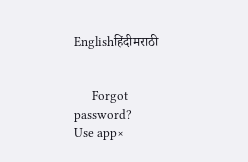Englishहिंदीमराठी


      Forgot password?
Use app×